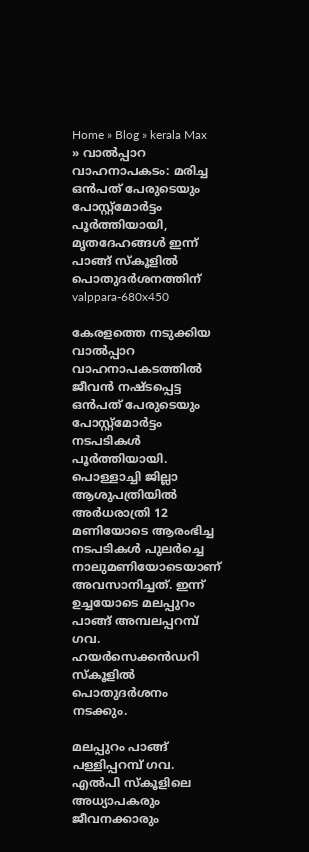Home » Blog » kerala Max » വാൽപ്പാറ വാഹനാപകടം: മരിച്ച ഒൻപത് പേരുടെയും പോസ്റ്റ്‌മോർട്ടം പൂർത്തിയായി, മൃതദേഹങ്ങൾ ഇന്ന് പാങ്ങ് സ്കൂളിൽ പൊതുദർശനത്തിന്
valppara-680x450

കേരളത്തെ നടുക്കിയ വാൽപ്പാറ വാഹനാപകടത്തിൽ ജീവൻ നഷ്ടപ്പെട്ട ഒൻപത് പേരുടെയും പോസ്റ്റ്‌മോർട്ടം നടപടികൾ പൂർത്തിയായി. പൊള്ളാച്ചി ജില്ലാ ആശുപത്രിയിൽ അർധരാത്രി 12 മണിയോടെ ആരംഭിച്ച നടപടികൾ പുലർച്ചെ നാലുമണിയോടെയാണ് അവസാനിച്ചത്. ഇന്ന് ഉച്ചയോടെ മലപ്പുറം പാങ്ങ് അമ്പലപ്പറമ്പ് ഗവ. ഹയർസെക്കൻഡറി സ്കൂളിൽ പൊതുദർശനം നടക്കും.

മലപ്പുറം പാങ്ങ് പള്ളിപ്പറമ്പ് ഗവ. എൽപി സ്‌കൂളിലെ അധ്യാപകരും ജീവനക്കാരും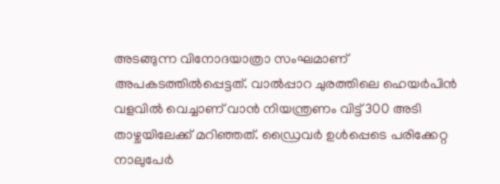അടങ്ങുന്ന വിനോദയാത്രാ സംഘമാണ് അപകടത്തിൽപ്പെട്ടത്. വാൽപ്പാറ ചുരത്തിലെ ഹെയർപിൻ വളവിൽ വെച്ചാണ് വാൻ നിയന്ത്രണം വിട്ട് 300 അടി താഴ്ചയിലേക്ക് മറിഞ്ഞത്. ഡ്രൈവർ ഉൾപ്പെടെ പരിക്കേറ്റ നാലുപേർ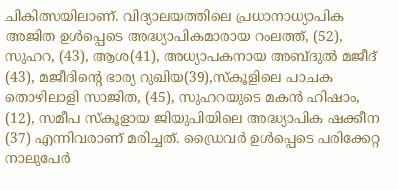ചികിത്സയിലാണ്. വിദ്യാലയത്തിലെ പ്രധാനാധ്യാപിക അജിത ഉൾപ്പെടെ അദ്ധ്യാപികമാരായ റംലത്ത്, (52), സുഹറ, (43), ആശ(41), അധ്യാപകനായ അബ്ദുൽ മജീദ് (43), മജീദിന്‍റെ ഭാര്യ റുഖിയ(39),സ്‌കൂളിലെ പാചക തൊഴിലാളി സാജിത, (45), സുഹറയുടെ മകൻ ഹിഷാം, (12), സമീപ സ്‌കൂളായ ജിയുപിയിലെ അദ്ധ്യാപിക ഷക്കീന (37) എന്നിവരാണ് മരിച്ചത്. ഡ്രൈവർ ഉൾപ്പെടെ പരിക്കേറ്റ നാലുപേർ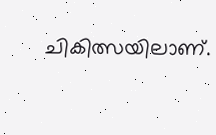ചികിത്സയിലാണ്.